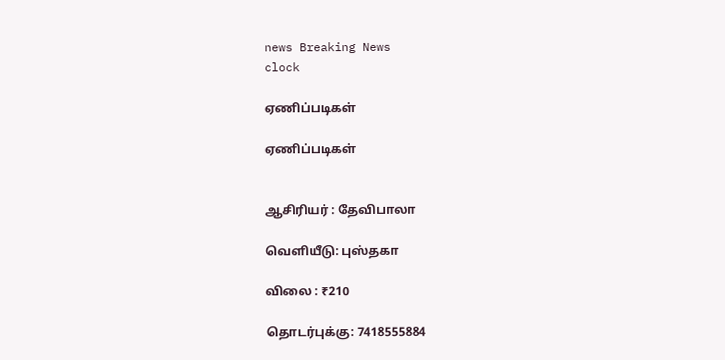news Breaking News
clock

ஏணிப்படிகள்

ஏணிப்படிகள்


ஆசிரியர் : தேவிபாலா

வெளியீடு: புஸ்தகா

விலை : ₹210

தொடர்புக்கு: 7418555884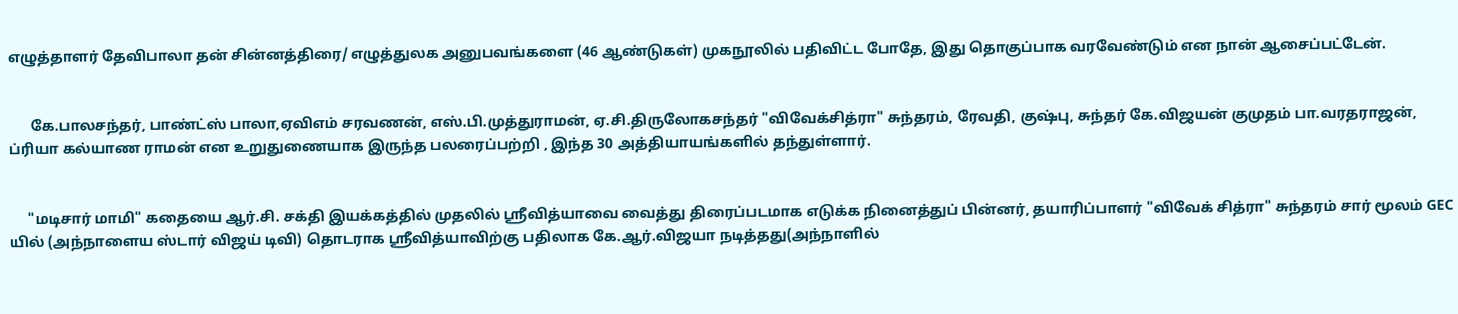எழுத்தாளர் தேவிபாலா தன் சின்னத்திரை/ எழுத்துலக அனுபவங்களை (46 ஆண்டுகள்) முகநூலில் பதிவிட்ட போதே, இது தொகுப்பாக வரவேண்டும் என நான் ஆசைப்பட்டேன்.


      கே.பாலசந்தர், பாண்ட்ஸ் பாலா,ஏவிஎம் சரவணன், எஸ்.பி.முத்துராமன், ஏ.சி.திருலோகசந்தர் "விவேக்சித்ரா" சுந்தரம், ரேவதி, குஷ்பு, சுந்தர் கே.விஜயன் குமுதம் பா.வரதராஜன், ப்ரியா கல்யாண ராமன் என உறுதுணையாக இருந்த பலரைப்பற்றி , இந்த 30 அத்தியாயங்களில் தந்துள்ளார்.


     "மடிசார் மாமி" கதையை ஆர்‌.சி‌. சக்தி இயக்கத்தில் முதலில் ஸ்ரீவித்யாவை வைத்து திரைப்படமாக எடுக்க நினைத்துப் பின்னர், தயாரிப்பாளர் "விவேக் சித்ரா" சுந்தரம் சார் மூலம் GEC யில் (அந்நாளைய ஸ்டார் விஜய் டிவி) தொடராக ஸ்ரீவித்யாவிற்கு பதிலாக கே.ஆர்.விஜயா நடித்தது(அந்நாளில்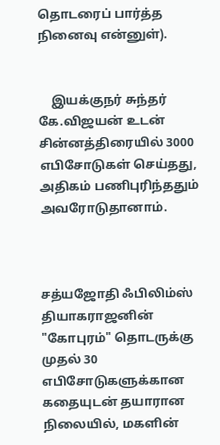தொடரைப் பார்த்த நினைவு என்னுள்).


    இயக்குநர் சுந்தர் கே.விஜயன் உடன் சின்னத்திரையில் 3000 எபிசோடுகள் செய்தது, அதிகம் பணிபுரிந்ததும் அவரோடுதானாம்.



சத்யஜோதி ஃபிலிம்ஸ் தியாகராஜனின் "கோபுரம்" தொடருக்கு முதல் 30 எபிசோடுகளுக்கான கதையுடன் தயாரான நிலையில், மகளின்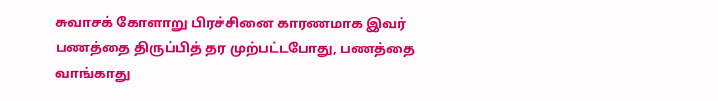சுவாசக் கோளாறு பிரச்சினை காரணமாக இவர் பணத்தை திருப்பித் தர முற்பட்டபோது, பணத்தை வாங்காது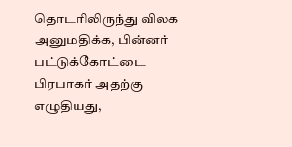தொடரிலிருந்து விலக அனுமதிக்க, பின்னர் பட்டுக்கோட்டை பிரபாகர் அதற்கு எழுதியது,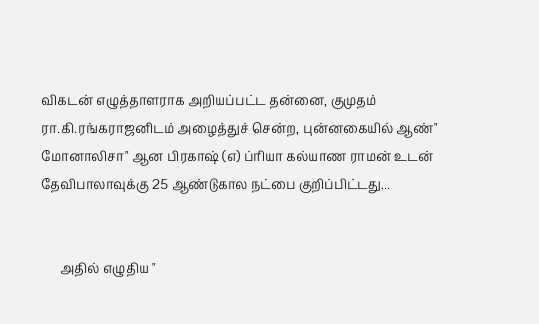விகடன் எழுத்தாளராக அறியப்பட்ட தன்னை, குமுதம் ரா.கி.ரங்கராஜனிடம் அழைத்துச் சென்ற, புன்னகையில் ஆண்" மோனாலிசா" ஆன பிரகாஷ் (எ) ப்ரியா கல்யாண ராமன் உடன் தேவிபாலாவுக்கு 25 ஆண்டுகால நட்பை குறிப்பிட்டது...


      அதில் எழுதிய "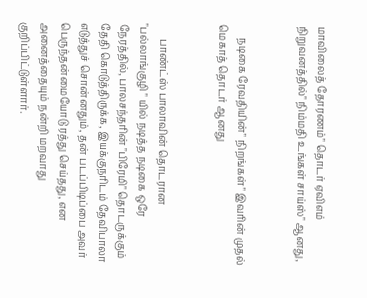மாவிலைத் தோரணம்" தொடர் ஏவிஎம் நிறுவனத்தில்" நிம்மதி உங்கள் சாய்ஸ்" ஆனது,


     நடிகை ரேவதியின்" நிறங்கள்" இவரின் முதல் மெகாத் தொடர் ஆனது


      பாண்ட்ஸ் பாலாவின் தொடரான "பல்லாங்குழி " யில் நடித்த நடிகை ஒரே நேரத்தில், பாலசந்தரின் "பிரேமி" தொடருக்கும் தேதி கொடுத்திருக்க, இயக்குநரிடம் தேவிபாலா எடுத்துச் சொன்னதும், தன் படப்பிடிப்பை அவர் பெருந்தன்மையோடு ரத்து செய்தது, என அனைத்தையும் நன்றி மறவாது குறிப்பிட்டுள்ளார்.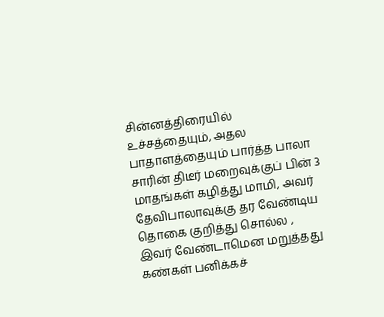சின்னத்திரையில் உச்சத்தையும், அதல பாதாளத்தையும் பார்த்த பாலா சாரின் திடீர் மறைவுக்குப் பின் 3 மாதங்கள் கழித்து மாமி, அவர் தேவிபாலாவுக்கு தர வேண்டிய தொகை குறித்து சொல்ல , இவர் வேண்டாமென மறுத்தது கண்கள் பனிக்கச்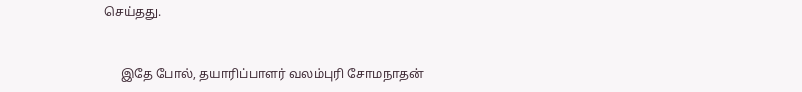செய்தது.


     இதே போல், தயாரிப்பாளர் வலம்புரி சோமநாதன்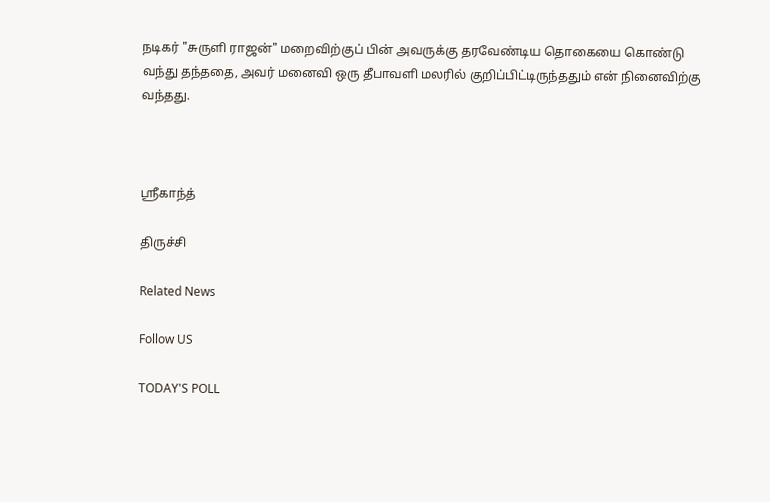நடிகர் "சுருளி ராஜன்" மறைவிற்குப் பின் அவருக்கு தரவேண்டிய தொகையை கொண்டு வந்து தந்ததை, அவர் மனைவி ஒரு தீபாவளி மலரில் குறிப்பிட்டிருந்ததும் என் நினைவிற்கு வந்தது.



ஸ்ரீகாந்த்

திருச்சி

Related News

Follow US

TODAY'S POLL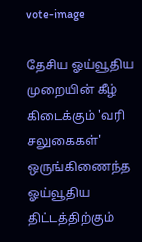vote-image

தேசிய ஓய்வூதிய முறையின் கீழ் கிடைக்கும் 'வரி சலுகைகள்' ஒருங்கிணைந்த ஓய்வூதிய திட்டத்திற்கும்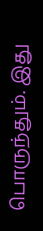பொருந்தும். இது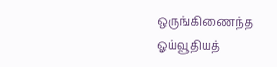ஒருங்கிணைந்த ஓய்வூதியத்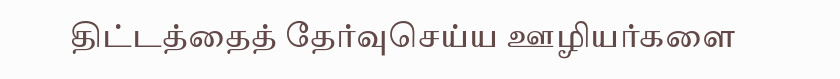திட்டத்தைத் தேர்வுசெய்ய ஊழியர்களை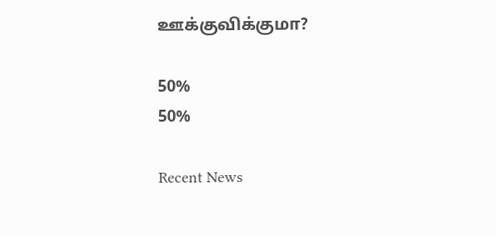ஊக்குவிக்குமா?

50%
50%

Recent News